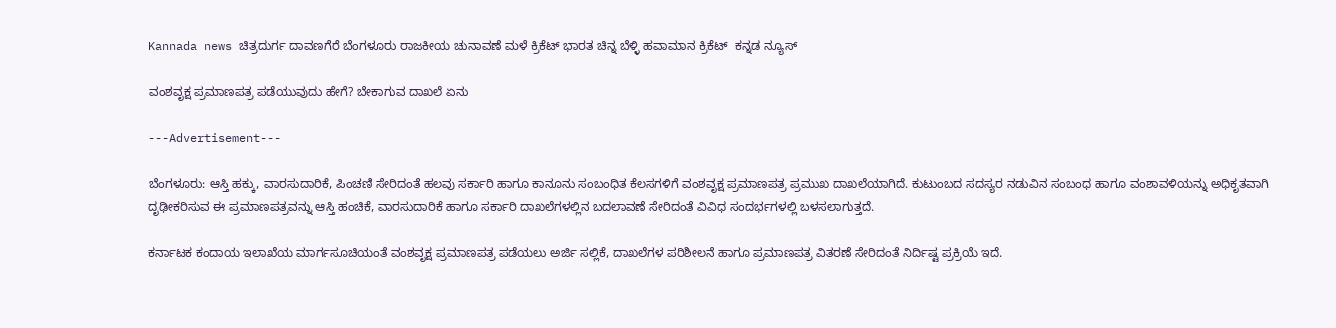Kannada news ಚಿತ್ರದುರ್ಗ ದಾವಣಗೆರೆ ಬೆಂಗಳೂರು ರಾಜಕೀಯ ಚುನಾವಣೆ ಮಳೆ ಕ್ರಿಕೆಟ್ ಭಾರತ ಚಿನ್ನ ಬೆಳ್ಳಿ ಹವಾಮಾನ ಕ್ರಿಕೆಟ್  ಕನ್ನಡ ನ್ಯೂಸ್

ವಂಶವೃಕ್ಷ ಪ್ರಮಾಣಪತ್ರ ಪಡೆಯುವುದು ಹೇಗೆ? ಬೇಕಾಗುವ ದಾಖಲೆ ಏನು

---Advertisement---

ಬೆಂಗಳೂರು: ಆಸ್ತಿ ಹಕ್ಕು, ವಾರಸುದಾರಿಕೆ, ಪಿಂಚಣಿ ಸೇರಿದಂತೆ ಹಲವು ಸರ್ಕಾರಿ ಹಾಗೂ ಕಾನೂನು ಸಂಬಂಧಿತ ಕೆಲಸಗಳಿಗೆ ವಂಶವೃಕ್ಷ ಪ್ರಮಾಣಪತ್ರ ಪ್ರಮುಖ ದಾಖಲೆಯಾಗಿದೆ. ಕುಟುಂಬದ ಸದಸ್ಯರ ನಡುವಿನ ಸಂಬಂಧ ಹಾಗೂ ವಂಶಾವಳಿಯನ್ನು ಅಧಿಕೃತವಾಗಿ ದೃಢೀಕರಿಸುವ ಈ ಪ್ರಮಾಣಪತ್ರವನ್ನು ಆಸ್ತಿ ಹಂಚಿಕೆ, ವಾರಸುದಾರಿಕೆ ಹಾಗೂ ಸರ್ಕಾರಿ ದಾಖಲೆಗಳಲ್ಲಿನ ಬದಲಾವಣೆ ಸೇರಿದಂತೆ ವಿವಿಧ ಸಂದರ್ಭಗಳಲ್ಲಿ ಬಳಸಲಾಗುತ್ತದೆ.

ಕರ್ನಾಟಕ ಕಂದಾಯ ಇಲಾಖೆಯ ಮಾರ್ಗಸೂಚಿಯಂತೆ ವಂಶವೃಕ್ಷ ಪ್ರಮಾಣಪತ್ರ ಪಡೆಯಲು ಅರ್ಜಿ ಸಲ್ಲಿಕೆ, ದಾಖಲೆಗಳ ಪರಿಶೀಲನೆ ಹಾಗೂ ಪ್ರಮಾಣಪತ್ರ ವಿತರಣೆ ಸೇರಿದಂತೆ ನಿರ್ದಿಷ್ಟ ಪ್ರಕ್ರಿಯೆ ಇದೆ.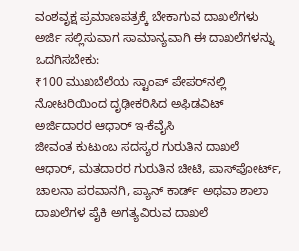ವಂಶವೃಕ್ಷ ಪ್ರಮಾಣಪತ್ರಕ್ಕೆ ಬೇಕಾಗುವ ದಾಖಲೆಗಳು
ಅರ್ಜಿ ಸಲ್ಲಿಸುವಾಗ ಸಾಮಾನ್ಯವಾಗಿ ಈ ದಾಖಲೆಗಳನ್ನು ಒದಗಿಸಬೇಕು:
₹100 ಮುಖಬೆಲೆಯ ಸ್ಟಾಂಪ್ ಪೇಪರ್‌ನಲ್ಲಿ ನೋಟರಿಯಿಂದ ದೃಢೀಕರಿಸಿದ ಅಫಿಡವಿಟ್
ಅರ್ಜಿದಾರರ ಆಧಾರ್ ಇ-ಕೆವೈಸಿ
ಜೀವಂತ ಕುಟುಂಬ ಸದಸ್ಯರ ಗುರುತಿನ ದಾಖಲೆ
ಆಧಾರ್, ಮತದಾರರ ಗುರುತಿನ ಚೀಟಿ, ಪಾಸ್‌ಪೋರ್ಟ್, ಚಾಲನಾ ಪರವಾನಗಿ, ಪ್ಯಾನ್ ಕಾರ್ಡ್ ಅಥವಾ ಶಾಲಾ ದಾಖಲೆಗಳ ಪೈಕಿ ಅಗತ್ಯವಿರುವ ದಾಖಲೆ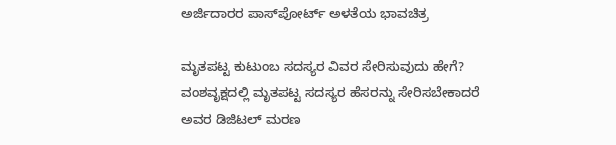ಅರ್ಜಿದಾರರ ಪಾಸ್‌ಪೋರ್ಟ್ ಅಳತೆಯ ಭಾವಚಿತ್ರ

ಮೃತಪಟ್ಟ ಕುಟುಂಬ ಸದಸ್ಯರ ವಿವರ ಸೇರಿಸುವುದು ಹೇಗೆ?
ವಂಶವೃಕ್ಷದಲ್ಲಿ ಮೃತಪಟ್ಟ ಸದಸ್ಯರ ಹೆಸರನ್ನು ಸೇರಿಸಬೇಕಾದರೆ ಅವರ ಡಿಜಿಟಲ್ ಮರಣ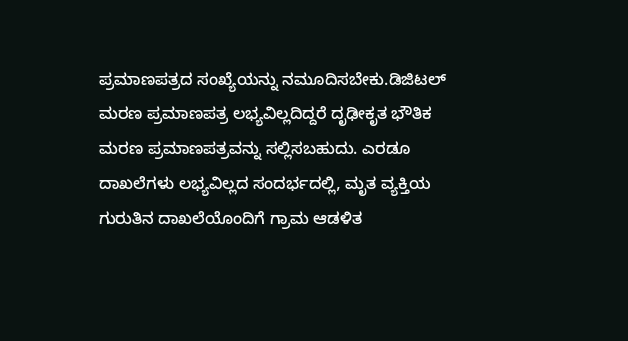ಪ್ರಮಾಣಪತ್ರದ ಸಂಖ್ಯೆಯನ್ನು ನಮೂದಿಸಬೇಕು.ಡಿಜಿಟಲ್ ಮರಣ ಪ್ರಮಾಣಪತ್ರ ಲಭ್ಯವಿಲ್ಲದಿದ್ದರೆ ದೃಢೀಕೃತ ಭೌತಿಕ ಮರಣ ಪ್ರಮಾಣಪತ್ರವನ್ನು ಸಲ್ಲಿಸಬಹುದು. ಎರಡೂ ದಾಖಲೆಗಳು ಲಭ್ಯವಿಲ್ಲದ ಸಂದರ್ಭದಲ್ಲಿ, ಮೃತ ವ್ಯಕ್ತಿಯ ಗುರುತಿನ ದಾಖಲೆಯೊಂದಿಗೆ ಗ್ರಾಮ ಆಡಳಿತ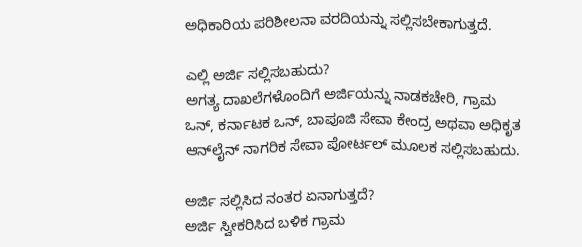ಅಧಿಕಾರಿಯ ಪರಿಶೀಲನಾ ವರದಿಯನ್ನು ಸಲ್ಲಿಸಬೇಕಾಗುತ್ತದೆ.

ಎಲ್ಲಿ ಅರ್ಜಿ ಸಲ್ಲಿಸಬಹುದು?
ಅಗತ್ಯ ದಾಖಲೆಗಳೊಂದಿಗೆ ಅರ್ಜಿಯನ್ನು ನಾಡಕಚೇರಿ, ಗ್ರಾಮ ಒನ್, ಕರ್ನಾಟಕ ಒನ್, ಬಾಪೂಜಿ ಸೇವಾ ಕೇಂದ್ರ ಅಥವಾ ಅಧಿಕೃತ ಆನ್‌ಲೈನ್ ನಾಗರಿಕ ಸೇವಾ ಪೋರ್ಟಲ್ ಮೂಲಕ ಸಲ್ಲಿಸಬಹುದು.

ಅರ್ಜಿ ಸಲ್ಲಿಸಿದ ನಂತರ ಏನಾಗುತ್ತದೆ?
ಅರ್ಜಿ ಸ್ವೀಕರಿಸಿದ ಬಳಿಕ ಗ್ರಾಮ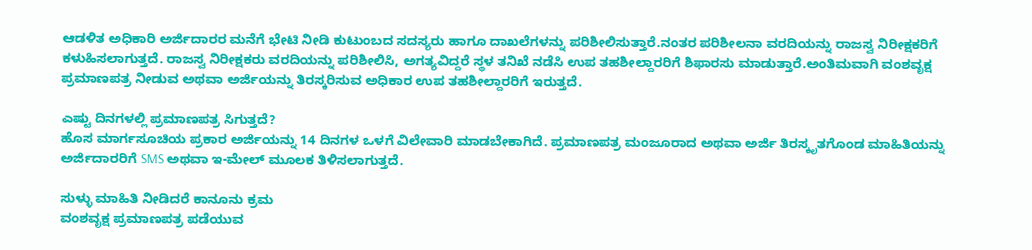ಆಡಳಿತ ಅಧಿಕಾರಿ ಅರ್ಜಿದಾರರ ಮನೆಗೆ ಭೇಟಿ ನೀಡಿ ಕುಟುಂಬದ ಸದಸ್ಯರು ಹಾಗೂ ದಾಖಲೆಗಳನ್ನು ಪರಿಶೀಲಿಸುತ್ತಾರೆ.ನಂತರ ಪರಿಶೀಲನಾ ವರದಿಯನ್ನು ರಾಜಸ್ವ ನಿರೀಕ್ಷಕರಿಗೆ ಕಳುಹಿಸಲಾಗುತ್ತದೆ. ರಾಜಸ್ವ ನಿರೀಕ್ಷಕರು ವರದಿಯನ್ನು ಪರಿಶೀಲಿಸಿ, ಅಗತ್ಯವಿದ್ದರೆ ಸ್ಥಳ ತನಿಖೆ ನಡೆಸಿ ಉಪ ತಹಶೀಲ್ದಾರರಿಗೆ ಶಿಫಾರಸು ಮಾಡುತ್ತಾರೆ.ಅಂತಿಮವಾಗಿ ವಂಶವೃಕ್ಷ ಪ್ರಮಾಣಪತ್ರ ನೀಡುವ ಅಥವಾ ಅರ್ಜಿಯನ್ನು ತಿರಸ್ಕರಿಸುವ ಅಧಿಕಾರ ಉಪ ತಹಶೀಲ್ದಾರರಿಗೆ ಇರುತ್ತದೆ.

ಎಷ್ಟು ದಿನಗಳಲ್ಲಿ ಪ್ರಮಾಣಪತ್ರ ಸಿಗುತ್ತದೆ?
ಹೊಸ ಮಾರ್ಗಸೂಚಿಯ ಪ್ರಕಾರ ಅರ್ಜಿಯನ್ನು 14 ದಿನಗಳ ಒಳಗೆ ವಿಲೇವಾರಿ ಮಾಡಬೇಕಾಗಿದೆ. ಪ್ರಮಾಣಪತ್ರ ಮಂಜೂರಾದ ಅಥವಾ ಅರ್ಜಿ ತಿರಸ್ಕೃತಗೊಂಡ ಮಾಹಿತಿಯನ್ನು ಅರ್ಜಿದಾರರಿಗೆ SMS ಅಥವಾ ಇ-ಮೇಲ್ ಮೂಲಕ ತಿಳಿಸಲಾಗುತ್ತದೆ.

ಸುಳ್ಳು ಮಾಹಿತಿ ನೀಡಿದರೆ ಕಾನೂನು ಕ್ರಮ
ವಂಶವೃಕ್ಷ ಪ್ರಮಾಣಪತ್ರ ಪಡೆಯುವ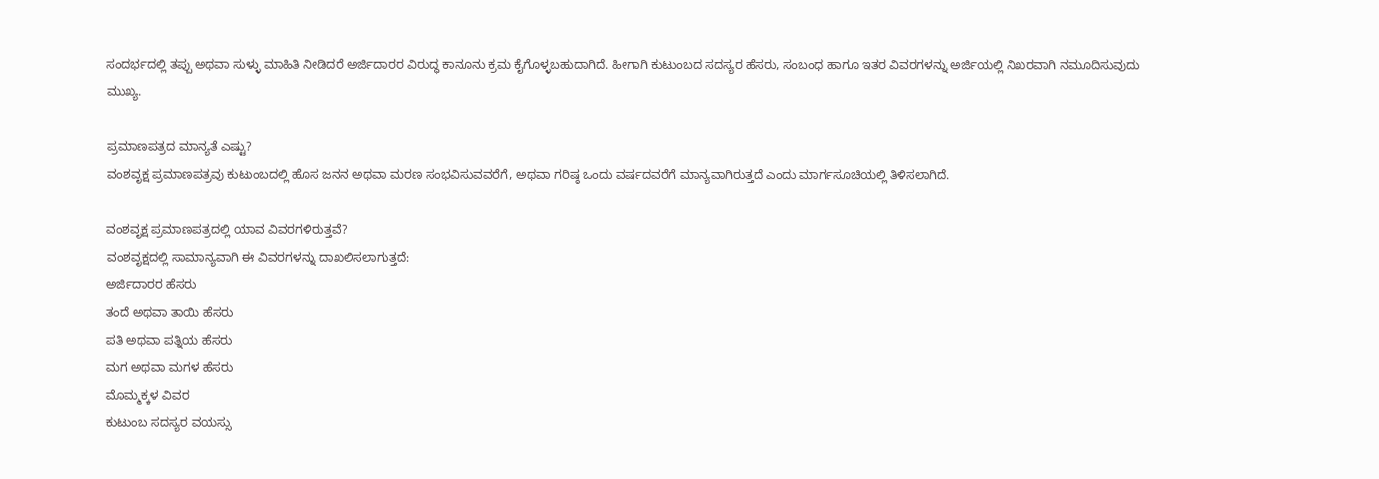ಸಂದರ್ಭದಲ್ಲಿ ತಪ್ಪು ಅಥವಾ ಸುಳ್ಳು ಮಾಹಿತಿ ನೀಡಿದರೆ ಅರ್ಜಿದಾರರ ವಿರುದ್ಧ ಕಾನೂನು ಕ್ರಮ ಕೈಗೊಳ್ಳಬಹುದಾಗಿದೆ. ಹೀಗಾಗಿ ಕುಟುಂಬದ ಸದಸ್ಯರ ಹೆಸರು, ಸಂಬಂಧ ಹಾಗೂ ಇತರ ವಿವರಗಳನ್ನು ಅರ್ಜಿಯಲ್ಲಿ ನಿಖರವಾಗಿ ನಮೂದಿಸುವುದು ಮುಖ್ಯ.

ಪ್ರಮಾಣಪತ್ರದ ಮಾನ್ಯತೆ ಎಷ್ಟು?
ವಂಶವೃಕ್ಷ ಪ್ರಮಾಣಪತ್ರವು ಕುಟುಂಬದಲ್ಲಿ ಹೊಸ ಜನನ ಅಥವಾ ಮರಣ ಸಂಭವಿಸುವವರೆಗೆ, ಅಥವಾ ಗರಿಷ್ಠ ಒಂದು ವರ್ಷದವರೆಗೆ ಮಾನ್ಯವಾಗಿರುತ್ತದೆ ಎಂದು ಮಾರ್ಗಸೂಚಿಯಲ್ಲಿ ತಿಳಿಸಲಾಗಿದೆ.

ವಂಶವೃಕ್ಷ ಪ್ರಮಾಣಪತ್ರದಲ್ಲಿ ಯಾವ ವಿವರಗಳಿರುತ್ತವೆ?
ವಂಶವೃಕ್ಷದಲ್ಲಿ ಸಾಮಾನ್ಯವಾಗಿ ಈ ವಿವರಗಳನ್ನು ದಾಖಲಿಸಲಾಗುತ್ತದೆ:
ಅರ್ಜಿದಾರರ ಹೆಸರು
ತಂದೆ ಅಥವಾ ತಾಯಿ ಹೆಸರು
ಪತಿ ಅಥವಾ ಪತ್ನಿಯ ಹೆಸರು
ಮಗ ಅಥವಾ ಮಗಳ ಹೆಸರು
ಮೊಮ್ಮಕ್ಕಳ ವಿವರ
ಕುಟುಂಬ ಸದಸ್ಯರ ವಯಸ್ಸು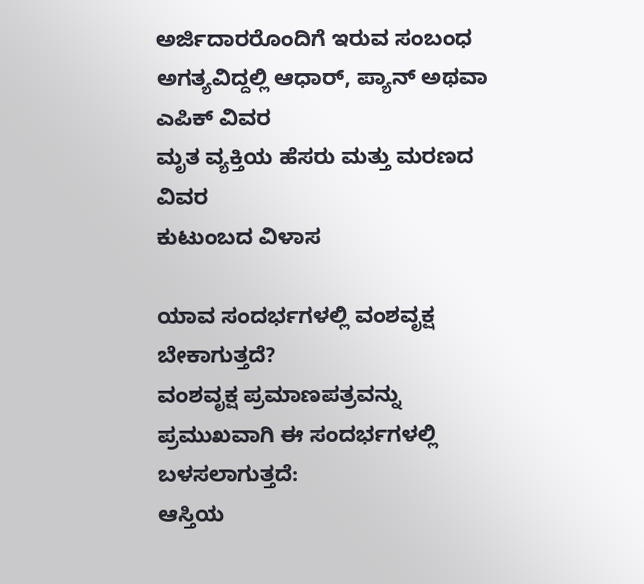ಅರ್ಜಿದಾರರೊಂದಿಗೆ ಇರುವ ಸಂಬಂಧ
ಅಗತ್ಯವಿದ್ದಲ್ಲಿ ಆಧಾರ್, ಪ್ಯಾನ್ ಅಥವಾ ಎಪಿಕ್ ವಿವರ
ಮೃತ ವ್ಯಕ್ತಿಯ ಹೆಸರು ಮತ್ತು ಮರಣದ ವಿವರ
ಕುಟುಂಬದ ವಿಳಾಸ

ಯಾವ ಸಂದರ್ಭಗಳಲ್ಲಿ ವಂಶವೃಕ್ಷ ಬೇಕಾಗುತ್ತದೆ?
ವಂಶವೃಕ್ಷ ಪ್ರಮಾಣಪತ್ರವನ್ನು ಪ್ರಮುಖವಾಗಿ ಈ ಸಂದರ್ಭಗಳಲ್ಲಿ ಬಳಸಲಾಗುತ್ತದೆ:
ಆಸ್ತಿಯ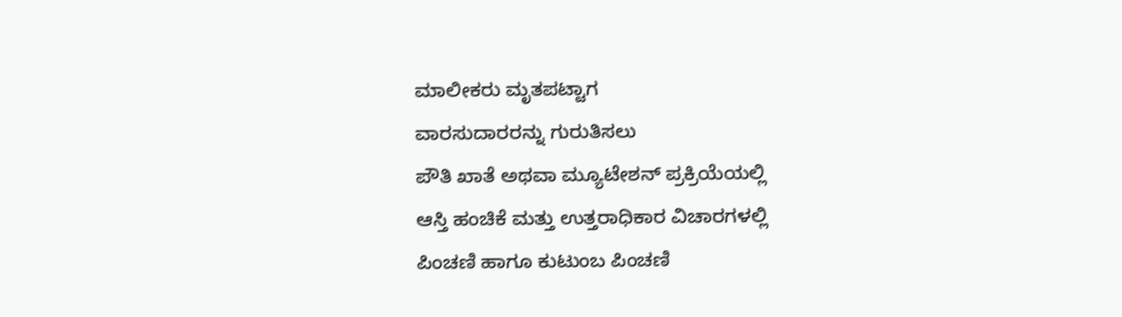ಮಾಲೀಕರು ಮೃತಪಟ್ಟಾಗ
ವಾರಸುದಾರರನ್ನು ಗುರುತಿಸಲು
ಪೌತಿ ಖಾತೆ ಅಥವಾ ಮ್ಯೂಟೇಶನ್ ಪ್ರಕ್ರಿಯೆಯಲ್ಲಿ
ಆಸ್ತಿ ಹಂಚಿಕೆ ಮತ್ತು ಉತ್ತರಾಧಿಕಾರ ವಿಚಾರಗಳಲ್ಲಿ
ಪಿಂಚಣಿ ಹಾಗೂ ಕುಟುಂಬ ಪಿಂಚಣಿ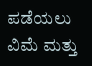ಪಡೆಯಲು
ವಿಮೆ ಮತ್ತು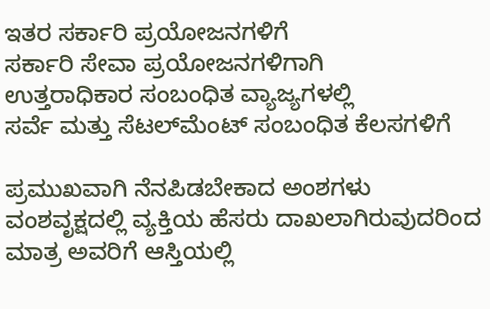ಇತರ ಸರ್ಕಾರಿ ಪ್ರಯೋಜನಗಳಿಗೆ
ಸರ್ಕಾರಿ ಸೇವಾ ಪ್ರಯೋಜನಗಳಿಗಾಗಿ
ಉತ್ತರಾಧಿಕಾರ ಸಂಬಂಧಿತ ವ್ಯಾಜ್ಯಗಳಲ್ಲಿ
ಸರ್ವೆ ಮತ್ತು ಸೆಟಲ್‌ಮೆಂಟ್ ಸಂಬಂಧಿತ ಕೆಲಸಗಳಿಗೆ

ಪ್ರಮುಖವಾಗಿ ನೆನಪಿಡಬೇಕಾದ ಅಂಶಗಳು
ವಂಶವೃಕ್ಷದಲ್ಲಿ ವ್ಯಕ್ತಿಯ ಹೆಸರು ದಾಖಲಾಗಿರುವುದರಿಂದ ಮಾತ್ರ ಅವರಿಗೆ ಆಸ್ತಿಯಲ್ಲಿ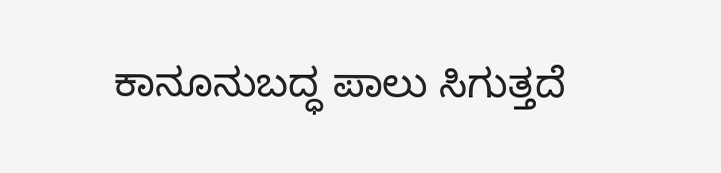ಕಾನೂನುಬದ್ಧ ಪಾಲು ಸಿಗುತ್ತದೆ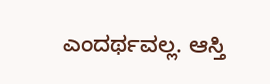ಎಂದರ್ಥವಲ್ಲ. ಆಸ್ತಿ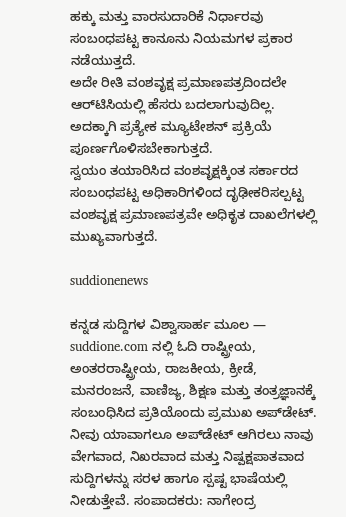ಹಕ್ಕು ಮತ್ತು ವಾರಸುದಾರಿಕೆ ನಿರ್ಧಾರವು ಸಂಬಂಧಪಟ್ಟ ಕಾನೂನು ನಿಯಮಗಳ ಪ್ರಕಾರ ನಡೆಯುತ್ತದೆ.
ಅದೇ ರೀತಿ ವಂಶವೃಕ್ಷ ಪ್ರಮಾಣಪತ್ರದಿಂದಲೇ ಆರ್‌ಟಿಸಿಯಲ್ಲಿ ಹೆಸರು ಬದಲಾಗುವುದಿಲ್ಲ. ಅದಕ್ಕಾಗಿ ಪ್ರತ್ಯೇಕ ಮ್ಯೂಟೇಶನ್ ಪ್ರಕ್ರಿಯೆ ಪೂರ್ಣಗೊಳಿಸಬೇಕಾಗುತ್ತದೆ.
ಸ್ವಯಂ ತಯಾರಿಸಿದ ವಂಶವೃಕ್ಷಕ್ಕಿಂತ ಸರ್ಕಾರದ ಸಂಬಂಧಪಟ್ಟ ಅಧಿಕಾರಿಗಳಿಂದ ದೃಢೀಕರಿಸಲ್ಪಟ್ಟ ವಂಶವೃಕ್ಷ ಪ್ರಮಾಣಪತ್ರವೇ ಅಧಿಕೃತ ದಾಖಲೆಗಳಲ್ಲಿ ಮುಖ್ಯವಾಗುತ್ತದೆ.

suddionenews

ಕನ್ನಡ ಸುದ್ದಿಗಳ ವಿಶ್ವಾಸಾರ್ಹ ಮೂಲ — suddione.com ನಲ್ಲಿ ಓದಿ ರಾಷ್ಟ್ರೀಯ, ಅಂತರರಾಷ್ಟ್ರೀಯ, ರಾಜಕೀಯ, ಕ್ರೀಡೆ, ಮನರಂಜನೆ, ವಾಣಿಜ್ಯ, ಶಿಕ್ಷಣ ಮತ್ತು ತಂತ್ರಜ್ಞಾನಕ್ಕೆ ಸಂಬಂಧಿಸಿದ ಪ್ರತಿಯೊಂದು ಪ್ರಮುಖ ಅಪ್‌ಡೇಟ್. ನೀವು ಯಾವಾಗಲೂ ಅಪ್‌ಡೇಟ್ ಆಗಿರಲು ನಾವು ವೇಗವಾದ, ನಿಖರವಾದ ಮತ್ತು ನಿಷ್ಪಕ್ಷಪಾತವಾದ ಸುದ್ದಿಗಳನ್ನು ಸರಳ ಹಾಗೂ ಸ್ಪಷ್ಟ ಭಾಷೆಯಲ್ಲಿ ನೀಡುತ್ತೇವೆ. ಸಂಪಾದಕರು: ನಾಗೇಂದ್ರ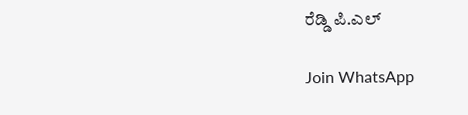ರೆಡ್ಡಿ ಪಿ.ಎಲ್

Join WhatsApp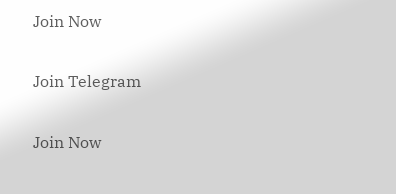Join Now

Join Telegram

Join Now